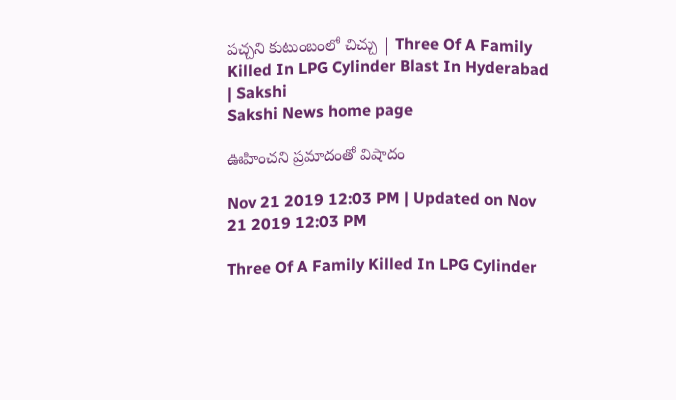పచ్చని కుటుంబంలో చిచ్చు | Three Of A Family Killed In LPG Cylinder Blast In Hyderabad | Sakshi
Sakshi News home page

ఊహించని ప్రమాదంతో విషాదం

Nov 21 2019 12:03 PM | Updated on Nov 21 2019 12:03 PM

Three Of A Family Killed In LPG Cylinder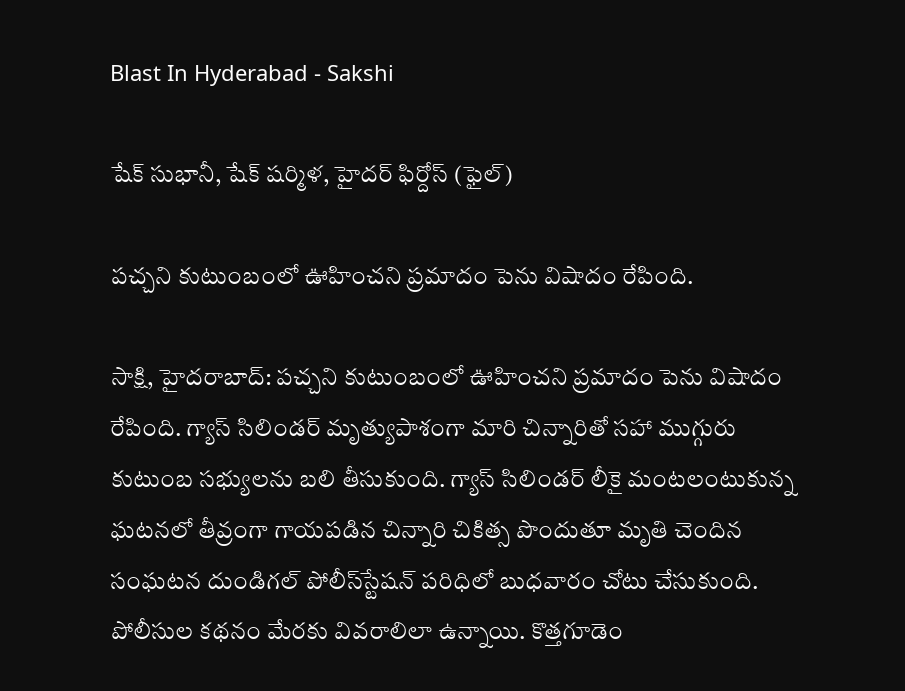Blast In Hyderabad - Sakshi

షేక్‌ సుభానీ, షేక్‌ షర్మిళ, హైదర్‌ ఫిర్దోస్‌ (ఫైల్‌)

పచ్చని కుటుంబంలో ఊహించని ప్రమాదం పెను విషాదం రేపింది.

సాక్షి, హైదరాబాద్‌: పచ్చని కుటుంబంలో ఊహించని ప్రమాదం పెను విషాదం రేపింది. గ్యాస్‌ సిలిండర్‌ మృత్యుపాశంగా మారి చిన్నారితో సహా ముగ్గురు కుటుంబ సభ్యులను బలి తీసుకుంది. గ్యాస్‌ సిలిండర్‌ లీకై మంటలంటుకున్న ఘటనలో తీవ్రంగా గాయపడిన చిన్నారి చికిత్స పొందుతూ మృతి చెందిన సంఘటన దుండిగల్‌ పోలీస్‌స్టేషన్‌ పరిధిలో బుధవారం చోటు చేసుకుంది. పోలీసుల కథనం మేరకు వివరాలిలా ఉన్నాయి. కొత్తగూడెం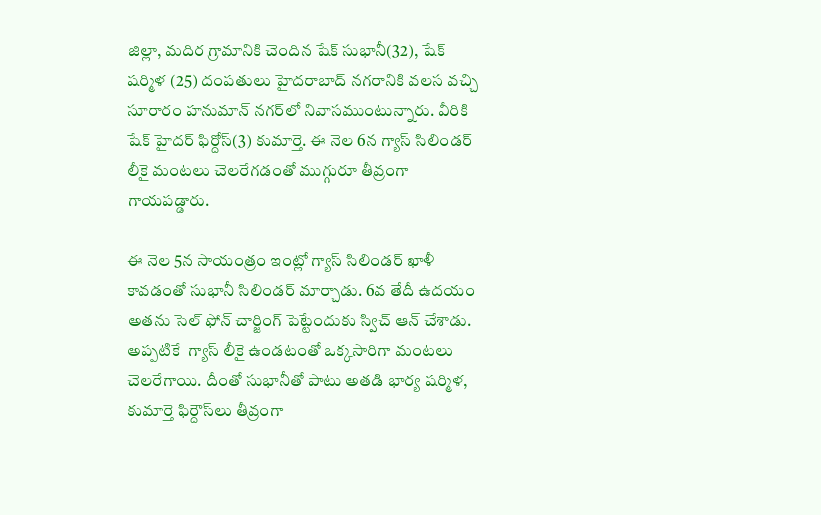జిల్లా, మదిర గ్రామానికి చెందిన షేక్‌ సుభానీ(32), షేక్‌ షర్మిళ (25) దంపతులు హైదరాబాద్‌ నగరానికి వలస వచ్చి సూరారం హనుమాన్‌ నగర్‌లో నివాసముంటున్నారు. వీరికి షేక్‌ హైదర్‌ ఫిర్దోస్‌(3) కుమార్తె. ఈ నెల 6న గ్యాస్‌ సిలిండర్‌ లీకై మంటలు చెలరేగడంతో ముగ్గురూ తీవ్రంగా గాయపడ్డారు.

ఈ నెల 5న సాయంత్రం ఇంట్లో గ్యాస్‌ సిలిండర్‌ ఖాళీ కావడంతో సుభానీ సిలిండర్‌ మార్చాడు. 6వ తేదీ ఉదయం అతను సెల్‌ ఫోన్‌ చార్జింగ్‌ పెట్టేందుకు స్విచ్‌ ఆన్‌ చేశాడు. అప్పటికే  గ్యాస్‌ లీకై ఉండటంతో ఒక్కసారిగా మంటలు చెలరేగాయి. దీంతో సుభానీతో పాటు అతడి భార్య షర్మిళ, కుమార్తె ఫిర్దౌస్‌లు తీవ్రంగా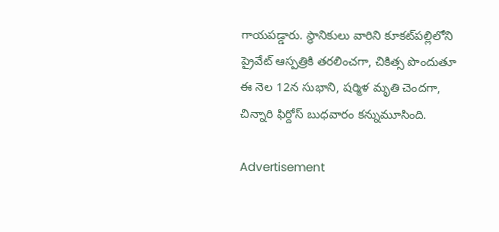గాయపడ్డారు. స్థానికులు వారిని కూకట్‌పల్లిలోని ప్రైవేట్‌ ఆస్పత్రికి తరలించగా, చికిత్స పొందుతూ ఈ నెల 12న సుభాని, షర్మిళ మృతి చెందగా, చిన్నారి ఫిర్దోస్‌ బుధవారం కన్నుమూసింది.

Advertisement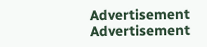Advertisement
Advertisement